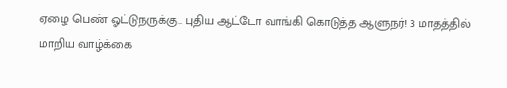ஏழை பெண் ஓட்டுநருக்கு.. புதிய ஆட்டோ வாங்கி கொடுத்த ஆளுநர்! 3 மாதத்தில் மாறிய வாழ்க்கை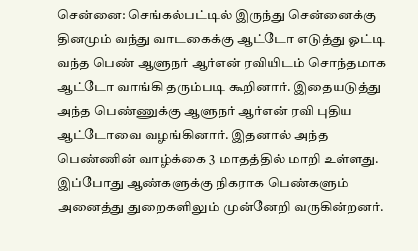சென்னை: செங்கல்பட்டில் இருந்து சென்னைக்கு தினமும் வந்து வாடகைக்கு ஆட்டோ எடுத்து ஓட்டி வந்த பெண் ஆளுநர் ஆர்என் ரவியிடம் சொந்தமாக ஆட்டோ வாங்கி தரும்படி கூறினார். இதையடுத்து அந்த பெண்ணுக்கு ஆளுநர் ஆர்என் ரவி புதிய ஆட்டோவை வழங்கினார். இதனால் அந்த பெண்ணின் வாழ்க்கை 3 மாதத்தில் மாறி உள்ளது.
இப்போது ஆண்களுக்கு நிகராக பெண்களும் அனைத்து துறைகளிலும் முன்னேறி வருகின்றனர்.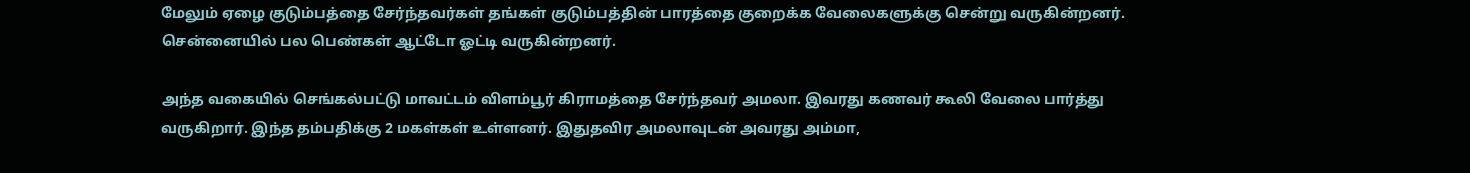மேலும் ஏழை குடும்பத்தை சேர்ந்தவர்கள் தங்கள் குடும்பத்தின் பாரத்தை குறைக்க வேலைகளுக்கு சென்று வருகின்றனர். சென்னையில் பல பெண்கள் ஆட்டோ ஓட்டி வருகின்றனர்.

அந்த வகையில் செங்கல்பட்டு மாவட்டம் விளம்பூர் கிராமத்தை சேர்ந்தவர் அமலா. இவரது கணவர் கூலி வேலை பார்த்து வருகிறார். இந்த தம்பதிக்கு 2 மகள்கள் உள்ளனர். இதுதவிர அமலாவுடன் அவரது அம்மா,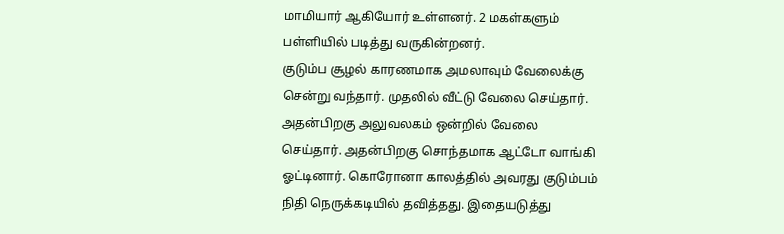மாமியார் ஆகியோர் உள்ளனர். 2 மகள்களும் பள்ளியில் படித்து வருகின்றனர்.
குடும்ப சூழல் காரணமாக அமலாவும் வேலைக்கு சென்று வந்தார். முதலில் வீட்டு வேலை செய்தார். அதன்பிறகு அலுவலகம் ஒன்றில் வேலை செய்தார். அதன்பிறகு சொந்தமாக ஆட்டோ வாங்கி ஓட்டினார். கொரோனா காலத்தில் அவரது குடும்பம் நிதி நெருக்கடியில் தவித்தது. இதையடுத்து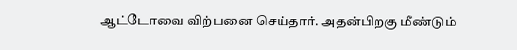ஆட்டோவை விற்பனை செய்தார். அதன்பிறகு மீண்டும்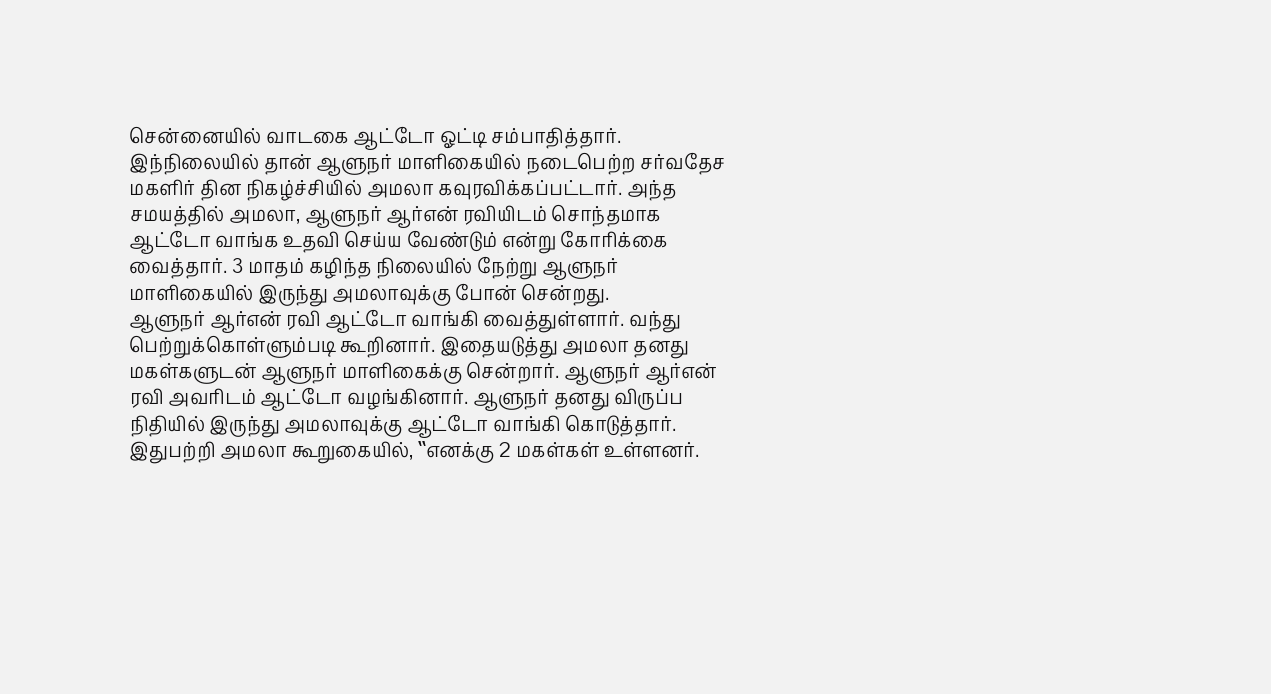சென்னையில் வாடகை ஆட்டோ ஓட்டி சம்பாதித்தார்.
இந்நிலையில் தான் ஆளுநர் மாளிகையில் நடைபெற்ற சர்வதேச மகளிர் தின நிகழ்ச்சியில் அமலா கவுரவிக்கப்பட்டார். அந்த சமயத்தில் அமலா, ஆளுநர் ஆர்என் ரவியிடம் சொந்தமாக ஆட்டோ வாங்க உதவி செய்ய வேண்டும் என்று கோரிக்கை வைத்தார். 3 மாதம் கழிந்த நிலையில் நேற்று ஆளுநர் மாளிகையில் இருந்து அமலாவுக்கு போன் சென்றது.
ஆளுநர் ஆர்என் ரவி ஆட்டோ வாங்கி வைத்துள்ளார். வந்து பெற்றுக்கொள்ளும்படி கூறினார். இதையடுத்து அமலா தனது மகள்களுடன் ஆளுநர் மாளிகைக்கு சென்றார். ஆளுநர் ஆர்என் ரவி அவரிடம் ஆட்டோ வழங்கினார். ஆளுநர் தனது விருப்ப நிதியில் இருந்து அமலாவுக்கு ஆட்டோ வாங்கி கொடுத்தார்.
இதுபற்றி அமலா கூறுகையில், ‛‛எனக்கு 2 மகள்கள் உள்ளனர்.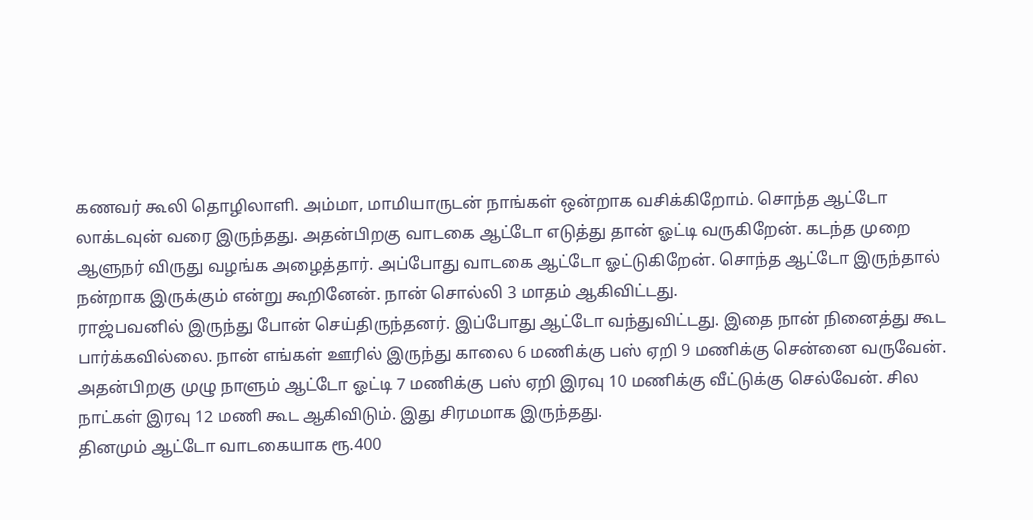கணவர் கூலி தொழிலாளி. அம்மா, மாமியாருடன் நாங்கள் ஒன்றாக வசிக்கிறோம். சொந்த ஆட்டோ லாக்டவுன் வரை இருந்தது. அதன்பிறகு வாடகை ஆட்டோ எடுத்து தான் ஓட்டி வருகிறேன். கடந்த முறை ஆளுநர் விருது வழங்க அழைத்தார். அப்போது வாடகை ஆட்டோ ஓட்டுகிறேன். சொந்த ஆட்டோ இருந்தால் நன்றாக இருக்கும் என்று கூறினேன். நான் சொல்லி 3 மாதம் ஆகிவிட்டது.
ராஜ்பவனில் இருந்து போன் செய்திருந்தனர். இப்போது ஆட்டோ வந்துவிட்டது. இதை நான் நினைத்து கூட பார்க்கவில்லை. நான் எங்கள் ஊரில் இருந்து காலை 6 மணிக்கு பஸ் ஏறி 9 மணிக்கு சென்னை வருவேன். அதன்பிறகு முழு நாளும் ஆட்டோ ஓட்டி 7 மணிக்கு பஸ் ஏறி இரவு 10 மணிக்கு வீட்டுக்கு செல்வேன். சில நாட்கள் இரவு 12 மணி கூட ஆகிவிடும். இது சிரமமாக இருந்தது.
தினமும் ஆட்டோ வாடகையாக ரூ.400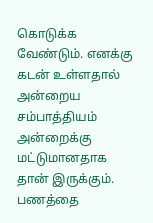கொடுக்க வேண்டும். எனக்கு கடன் உள்ளதால் அன்றைய சம்பாத்தியம் அன்றைக்கு மட்டுமானதாக தான் இருக்கும். பணத்தை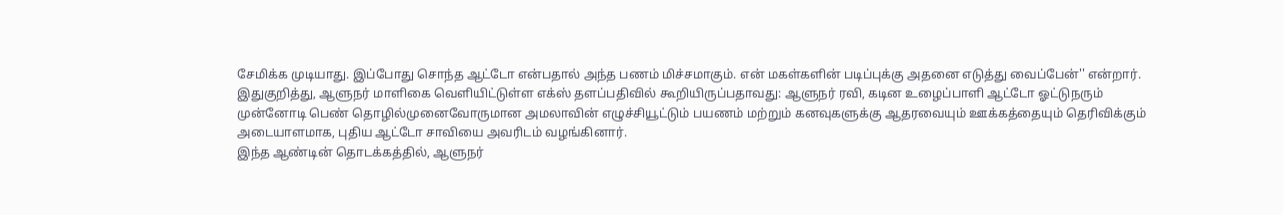சேமிக்க முடியாது. இப்போது சொந்த ஆட்டோ என்பதால் அந்த பணம் மிச்சமாகும். என் மகள்களின் படிப்புக்கு அதனை எடுத்து வைப்பேன்'' என்றார்.
இதுகுறித்து, ஆளுநர் மாளிகை வெளியிட்டுள்ள எக்ஸ் தளப்பதிவில் கூறியிருப்பதாவது: ஆளுநர் ரவி, கடின உழைப்பாளி ஆட்டோ ஓட்டுநரும் முன்னோடி பெண் தொழில்முனைவோருமான அமலாவின் எழுச்சியூட்டும் பயணம் மற்றும் கனவுகளுக்கு ஆதரவையும் ஊக்கத்தையும் தெரிவிக்கும் அடையாளமாக, புதிய ஆட்டோ சாவியை அவரிடம் வழங்கினார்.
இந்த ஆண்டின் தொடக்கத்தில், ஆளுநர்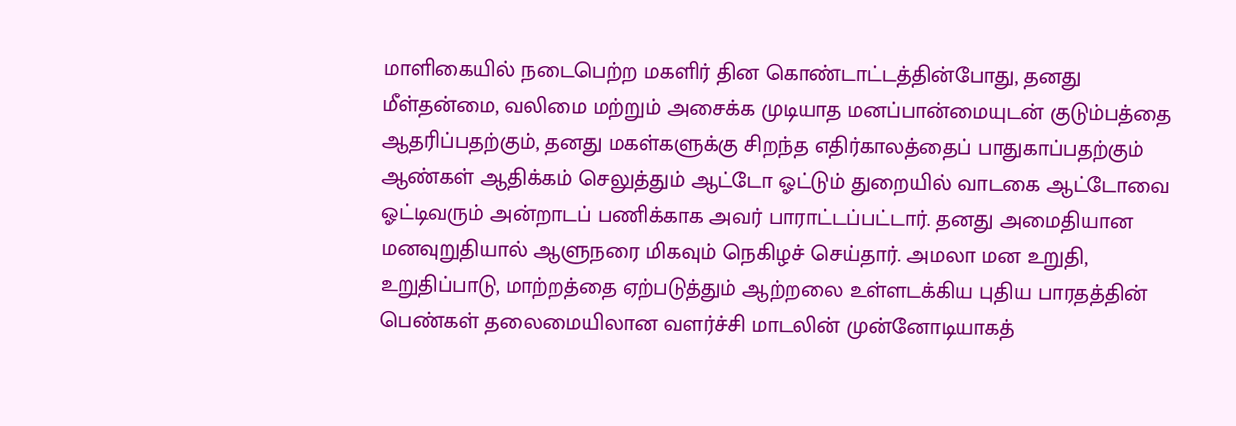மாளிகையில் நடைபெற்ற மகளிர் தின கொண்டாட்டத்தின்போது, தனது மீள்தன்மை, வலிமை மற்றும் அசைக்க முடியாத மனப்பான்மையுடன் குடும்பத்தை ஆதரிப்பதற்கும், தனது மகள்களுக்கு சிறந்த எதிர்காலத்தைப் பாதுகாப்பதற்கும் ஆண்கள் ஆதிக்கம் செலுத்தும் ஆட்டோ ஓட்டும் துறையில் வாடகை ஆட்டோவை ஓட்டிவரும் அன்றாடப் பணிக்காக அவர் பாராட்டப்பட்டார். தனது அமைதியான மனவுறுதியால் ஆளுநரை மிகவும் நெகிழச் செய்தார். அமலா மன உறுதி, உறுதிப்பாடு, மாற்றத்தை ஏற்படுத்தும் ஆற்றலை உள்ளடக்கிய புதிய பாரதத்தின் பெண்கள் தலைமையிலான வளர்ச்சி மாடலின் முன்னோடியாகத்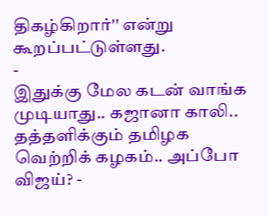திகழ்கிறார்'' என்று கூறப்பட்டுள்ளது.
-
இதுக்கு மேல கடன் வாங்க முடியாது.. கஜானா காலி.. தத்தளிக்கும் தமிழக வெற்றிக் கழகம்.. அப்போ விஜய்? -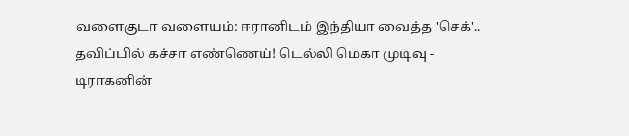வளைகுடா வளையம்: ஈரானிடம் இந்தியா வைத்த 'செக்'.. தவிப்பில் கச்சா எண்ணெய்! டெல்லி மெகா முடிவு -
டிராகனின்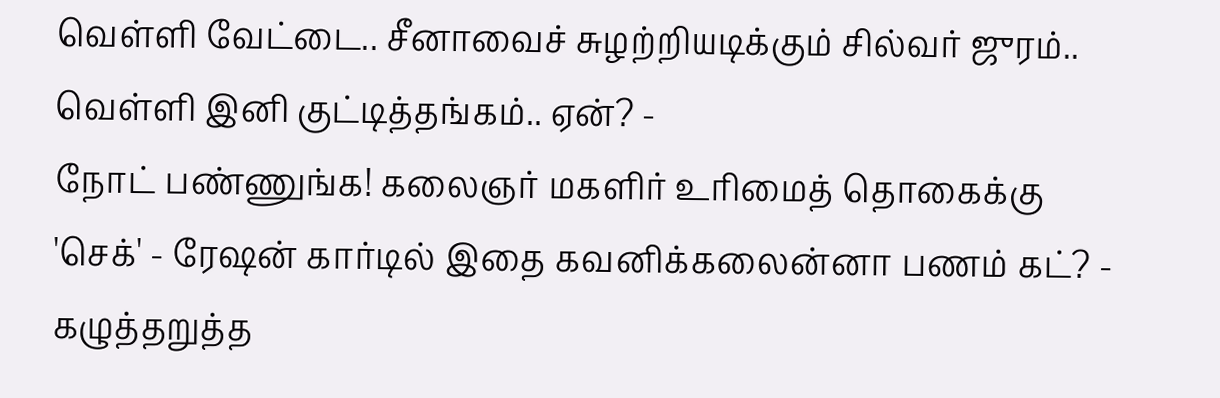வெள்ளி வேட்டை.. சீனாவைச் சுழற்றியடிக்கும் சில்வர் ஜுரம்.. வெள்ளி இனி குட்டித்தங்கம்.. ஏன்? -
நோட் பண்ணுங்க! கலைஞர் மகளிர் உரிமைத் தொகைக்கு 'செக்' - ரேஷன் கார்டில் இதை கவனிக்கலைன்னா பணம் கட்? -
கழுத்தறுத்த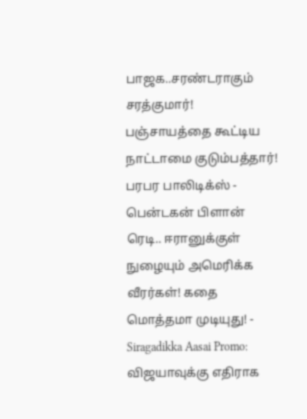பாஜக..சரண்டராகும் சரத்குமார்! பஞ்சாயத்தை கூட்டிய நாட்டாமை குடும்பத்தார்! பரபர பாலிடிக்ஸ் -
பென்டகன் பிளான் ரெடி.. ஈரானுக்குள் நுழையும் அமெரிக்க வீரர்கள்! கதை மொத்தமா முடியுது! -
Siragadikka Aasai Promo: விஜயாவுக்கு எதிராக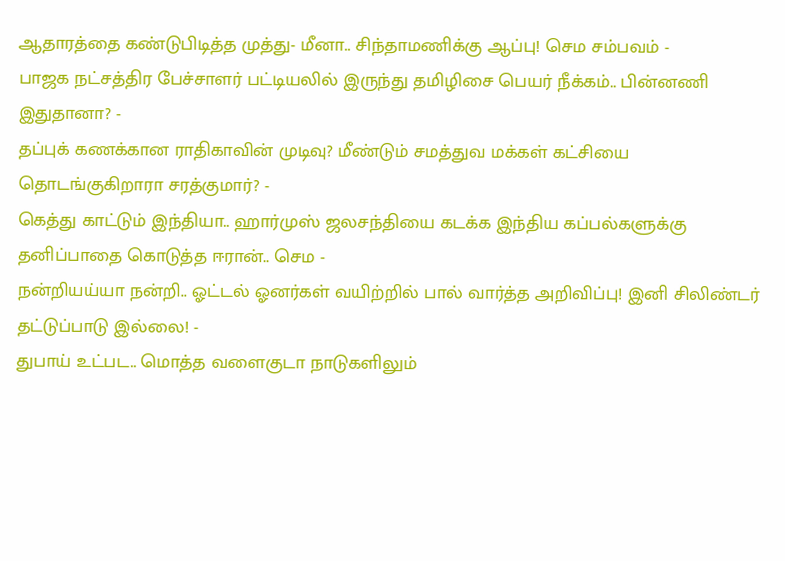ஆதாரத்தை கண்டுபிடித்த முத்து- மீனா.. சிந்தாமணிக்கு ஆப்பு! செம சம்பவம் -
பாஜக நட்சத்திர பேச்சாளர் பட்டியலில் இருந்து தமிழிசை பெயர் நீக்கம்.. பின்னணி இதுதானா? -
தப்புக் கணக்கான ராதிகாவின் முடிவு? மீண்டும் சமத்துவ மக்கள் கட்சியை தொடங்குகிறாரா சரத்குமார்? -
கெத்து காட்டும் இந்தியா.. ஹார்முஸ் ஜலசந்தியை கடக்க இந்திய கப்பல்களுக்கு தனிப்பாதை கொடுத்த ஈரான்.. செம -
நன்றியய்யா நன்றி.. ஓட்டல் ஓனர்கள் வயிற்றில் பால் வார்த்த அறிவிப்பு! இனி சிலிண்டர் தட்டுப்பாடு இல்லை! -
துபாய் உட்பட.. மொத்த வளைகுடா நாடுகளிலும்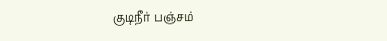குடிநீர் பஞ்சம்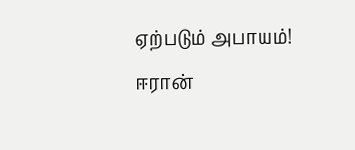ஏற்படும் அபாயம்! ஈரான்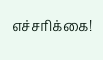எச்சரிக்கை!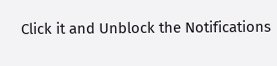Click it and Unblock the Notifications